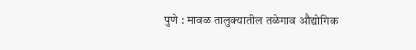पुणे : मावळ तालुक्यातील तळेगाव औद्योगिक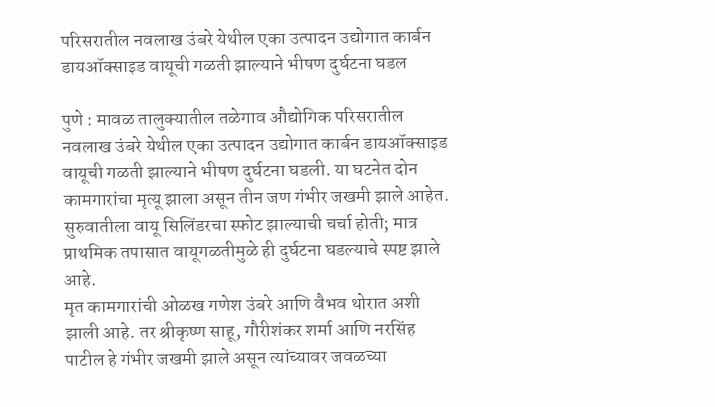परिसरातील नवलाख उंबरे येथील एका उत्पादन उद्योगात कार्बन डायऑक्साइड वायूची गळती झाल्याने भीषण दुर्घटना घडल

पुणे : मावळ तालुक्यातील तळेगाव औद्योगिक परिसरातील नवलाख उंबरे येथील एका उत्पादन उद्योगात कार्बन डायऑक्साइड वायूची गळती झाल्याने भीषण दुर्घटना घडली. या घटनेत दोन कामगारांचा मृत्यू झाला असून तीन जण गंभीर जखमी झाले आहेत. सुरुवातीला वायू सिलिंडरचा स्फोट झाल्याची चर्चा होती; मात्र प्राथमिक तपासात वायूगळतीमुळे ही दुर्घटना घडल्याचे स्पष्ट झाले आहे.
मृत कामगारांची ओळख गणेश उंबरे आणि वैभव थोरात अशी झाली आहे. तर श्रीकृष्ण साहू, गौरीशंकर शर्मा आणि नरसिंह पाटील हे गंभीर जखमी झाले असून त्यांच्यावर जवळच्या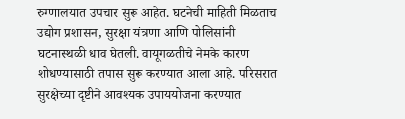रुग्णालयात उपचार सुरू आहेत. घटनेची माहिती मिळताच उद्योग प्रशासन, सुरक्षा यंत्रणा आणि पोलिसांनी घटनास्थळी धाव घेतली. वायूगळतीचे नेमके कारण शोधण्यासाठी तपास सुरू करण्यात आला आहे. परिसरात सुरक्षेच्या दृष्टीने आवश्यक उपाययोजना करण्यात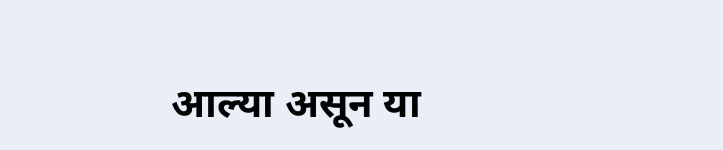आल्या असून या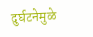दुर्घटनेमुळे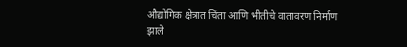औद्योगिक क्षेत्रात चिंता आणि भीतीचे वातावरण निर्माण झाले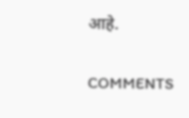आहे.

COMMENTS